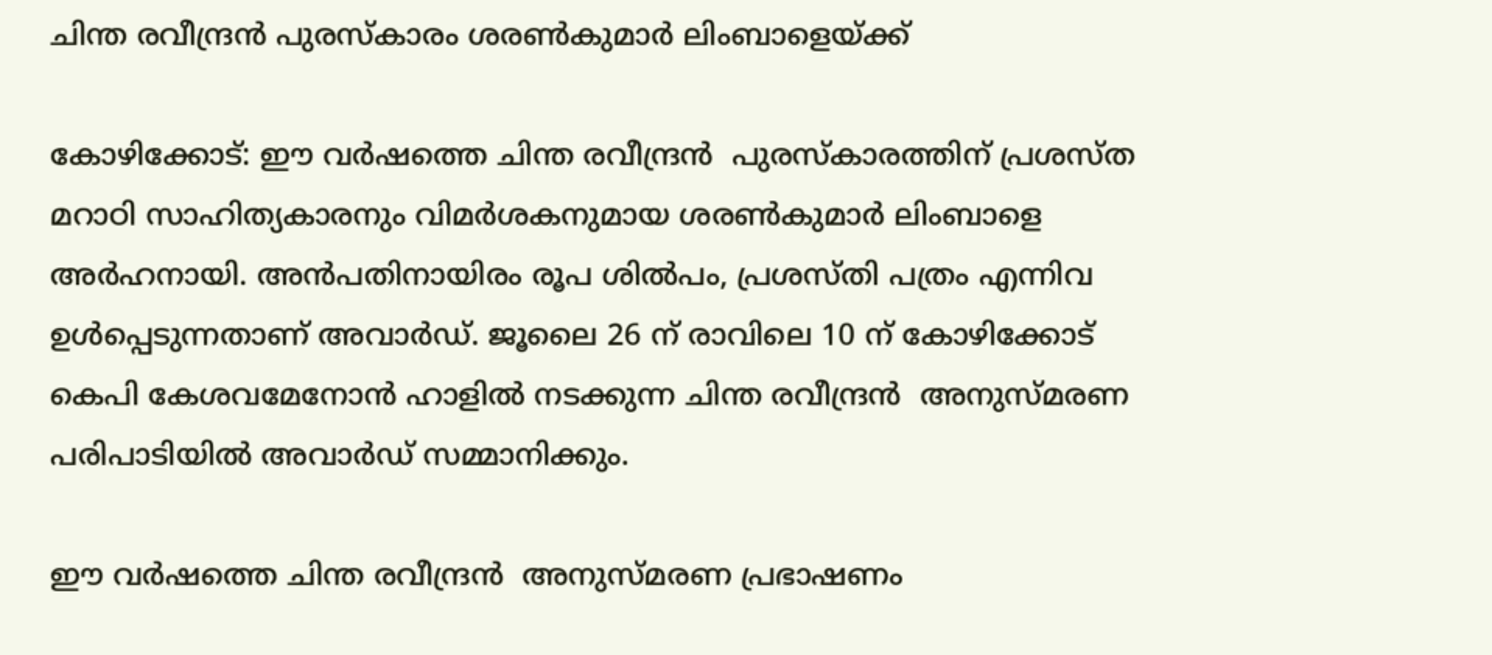ചിന്ത രവീന്ദ്രൻ പുരസ്കാരം ശരൺകുമാർ ലിംബാളെയ്ക്ക്

കോഴിക്കോട്: ഈ വര്‍ഷത്തെ ചിന്ത രവീന്ദ്രന്‍  പുരസ്കാരത്തിന് പ്രശസ്ത മറാഠി സാഹിത്യകാരനും വിമര്‍ശകനുമായ ശരണ്‍കുമാര്‍ ലിംബാളെ അര്‍ഹനായി. അന്‍പതിനായിരം രൂപ ശില്‍പം, പ്രശസ്തി പത്രം എന്നിവ ഉള്‍പ്പെടുന്നതാണ് അവാര്‍ഡ്. ജൂലൈ 26 ന് രാവിലെ 10 ന് കോഴിക്കോട് കെപി കേശവമേനോന്‍ ഹാളില്‍ നടക്കുന്ന ചിന്ത രവീന്ദ്രന്‍  അനുസ്മരണ പരിപാടിയില്‍ അവാര്‍ഡ് സമ്മാനിക്കും.

ഈ വര്‍ഷത്തെ ചിന്ത രവീന്ദ്രന്‍  അനുസ്മരണ പ്രഭാഷണം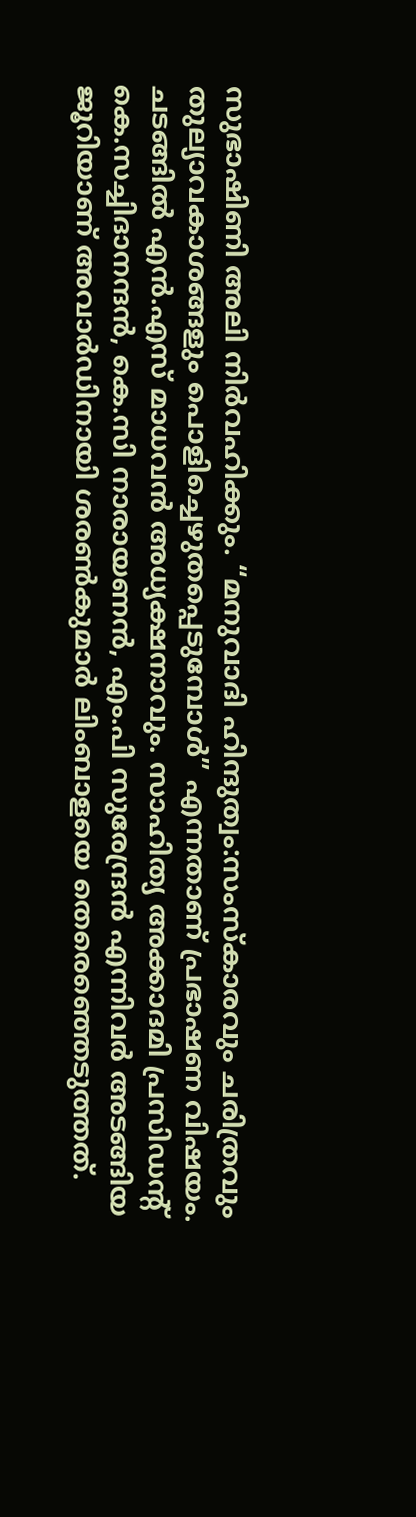സുഭാഷിണി അലി നിര്‍വഹിക്കും. “മനുവാദി ഹിന്ദുത്വം:സംസ്കാരവും ചരിത്രവും തുല്യാവകാശങ്ങളും പൊളിച്ചെഴുതപ്പെടുമ്പോള്‍” എന്നതാണ് പ്രഭാഷണ വിഷയം. ചടങ്ങിൽ എൻ.എസ് മാധവൻ അധ്യക്ഷനാവും. സാഹിത്യ അക്കാദമി പ്രസിഡൻ്റ്  കെ.സച്ചിദാനന്ദന്‍, കെ.സി നാരായണന്‍, എം.പി സുരേന്ദ്രന്‍ എന്നിവര്‍ അടങ്ങിയ ജൂറിയാണ് അവാര്‍ഡിനായി ശരണ്‍കുമാര്‍ ലിംബാളയെ തെരെഞ്ഞെടുത്തത്.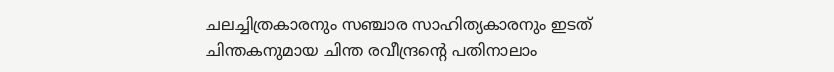ചലച്ചിത്രകാരനും സഞ്ചാര സാഹിത്യകാരനും ഇടത് ചിന്തകനുമായ ചിന്ത രവീന്ദ്രന്‍റെ പതിനാലാം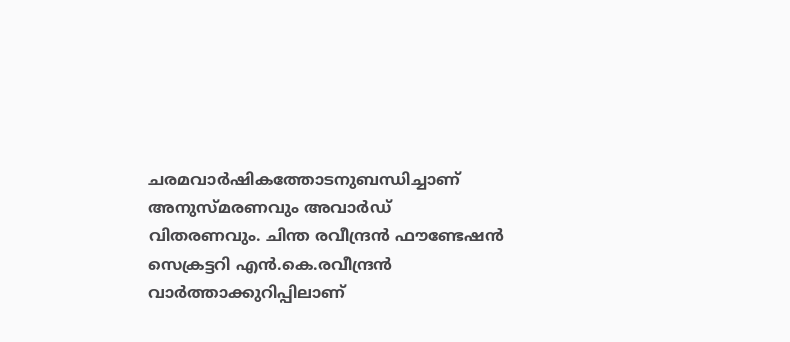ചരമവാര്‍ഷികത്തോടനുബന്ധിച്ചാണ് അനുസ്മരണവും അവാര്‍ഡ് വിതരണവും. ചിന്ത രവീന്ദ്രന്‍ ഫൗണ്ടേഷന്‍ സെക്രട്ടറി എന്‍.കെ.രവീന്ദ്രന്‍ വാര്‍ത്താക്കുറിപ്പിലാണ്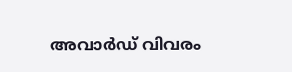അവാര്‍ഡ് വിവരം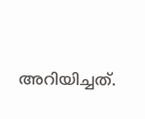അറിയിച്ചത്.